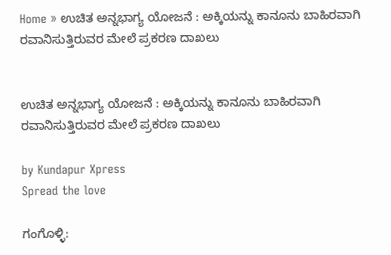Home » ಉಚಿತ ಅನ್ನಭಾಗ್ಯ ಯೋಜನೆ : ಅಕ್ಕಿಯನ್ನು ಕಾನೂನು ಬಾಹಿರವಾಗಿ ರವಾನಿಸುತ್ತಿರುವರ ಮೇಲೆ ಪ್ರಕರಣ ದಾಖಲು


ಉಚಿತ ಅನ್ನಭಾಗ್ಯ ಯೋಜನೆ : ಅಕ್ಕಿಯನ್ನು ಕಾನೂನು ಬಾಹಿರವಾಗಿ ರವಾನಿಸುತ್ತಿರುವರ ಮೇಲೆ ಪ್ರಕರಣ ದಾಖಲು

by Kundapur Xpress
Spread the love

ಗಂಗೊಳ್ಳಿ: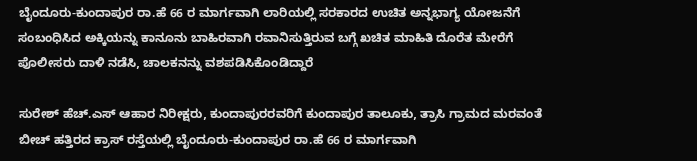ಬೈಂದೂರು-ಕುಂದಾಪುರ ರಾ.ಹೆ 66 ರ ಮಾರ್ಗವಾಗಿ ಲಾರಿಯಲ್ಲಿ ಸರಕಾರದ ಉಚಿತ ಅನ್ನಭಾಗ್ಯ ಯೋಜನೆಗೆ ಸಂಬಂಧಿಸಿದ ಅಕ್ಕಿಯನ್ನು ಕಾನೂನು ಬಾಹಿರವಾಗಿ ರವಾನಿಸುತ್ತಿರುವ ಬಗ್ಗೆ ಖಚಿತ ಮಾಹಿತಿ ದೊರೆತ ಮೇರೆಗೆ ಪೊಲೀಸರು ದಾಳಿ ನಡೆಸಿ, ಚಾಲಕನನ್ನು ವಶಪಡಿಸಿಕೊಂಡಿದ್ದಾರೆ

ಸುರೇಶ್ ಹೆಚ್‌.ಎಸ್‌ ಆಹಾರ ನಿರೀಕ್ಷರು, ಕುಂದಾಪುರರವರಿಗೆ ಕುಂದಾಪುರ ತಾಲೂಕು, ತ್ರಾಸಿ ಗ್ರಾಮದ ಮರವಂತೆ ಬೀಚ್‌ ಹತ್ತಿರದ ಕ್ರಾಸ್‌ ರಸ್ತೆಯಲ್ಲಿ ಬೈಂದೂರು-ಕುಂದಾಪುರ ರಾ.ಹೆ 66 ರ ಮಾರ್ಗವಾಗಿ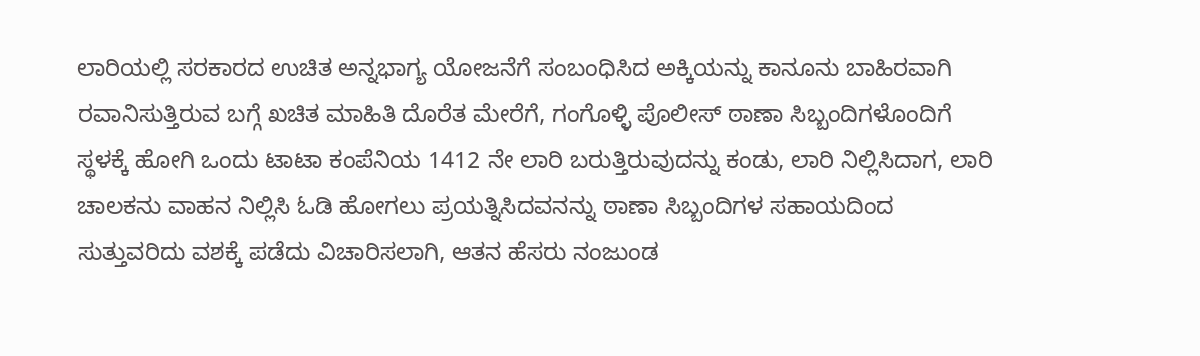ಲಾರಿಯಲ್ಲಿ ಸರಕಾರದ ಉಚಿತ ಅನ್ನಭಾಗ್ಯ ಯೋಜನೆಗೆ ಸಂಬಂಧಿಸಿದ ಅಕ್ಕಿಯನ್ನು ಕಾನೂನು ಬಾಹಿರವಾಗಿ ರವಾನಿಸುತ್ತಿರುವ ಬಗ್ಗೆ ಖಚಿತ ಮಾಹಿತಿ ದೊರೆತ ಮೇರೆಗೆ, ಗಂಗೊಳ್ಳಿ ಪೊಲೀಸ್‌ ಠಾಣಾ ಸಿಬ್ಬಂದಿಗಳೊಂದಿಗೆ  ಸ್ಥಳಕ್ಕೆ ಹೋಗಿ ಒಂದು ಟಾಟಾ ಕಂಪೆನಿಯ 1412 ನೇ ಲಾರಿ ಬರುತ್ತಿರುವುದನ್ನು ಕಂಡು, ಲಾರಿ ನಿಲ್ಲಿಸಿದಾಗ, ಲಾರಿ ಚಾಲಕನು ವಾಹನ ನಿಲ್ಲಿಸಿ ಓಡಿ ಹೋಗಲು ಪ್ರಯತ್ನಿಸಿದವನನ್ನು ಠಾಣಾ ಸಿಬ್ಬಂದಿಗಳ ಸಹಾಯದಿಂದ ಸುತ್ತುವರಿದು ವಶಕ್ಕೆ ಪಡೆದು ವಿಚಾರಿಸಲಾಗಿ, ಆತನ ಹೆಸರು ನಂಜುಂಡ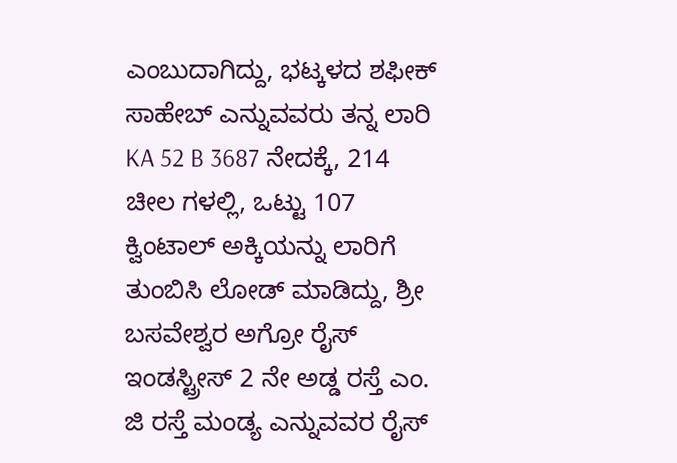ಎಂಬುದಾಗಿದ್ದು, ಭಟ್ಕಳದ ಶಫೀಕ್‌ ಸಾಹೇಬ್‌ ಎನ್ನುವವರು ತನ್ನ ಲಾರಿ KA 52 B 3687 ನೇದಕ್ಕೆ, 214 ಚೀಲ ಗಳಲ್ಲಿ, ಒಟ್ಟು 107 ಕ್ವಿಂಟಾಲ್‌ ಅಕ್ಕಿಯನ್ನು ಲಾರಿಗೆ ತುಂಬಿಸಿ ಲೋಡ್‌ ಮಾಡಿದ್ದು, ಶ್ರೀ ಬಸವೇಶ್ವರ ಅಗ್ರೋ ರೈಸ್‌ ಇಂಡಸ್ಟ್ರೀಸ್ 2 ನೇ ಅಡ್ಡ ರಸ್ತೆ ಎಂ. ಜಿ ರಸ್ತೆ ಮಂಡ್ಯ ಎನ್ನುವವರ ರೈಸ್‌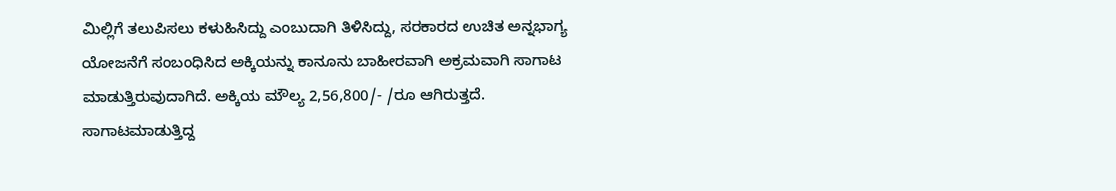ಮಿಲ್ಲಿಗೆ ತಲುಪಿಸಲು ಕಳುಹಿಸಿದ್ದು ಎಂಬುದಾಗಿ ತಿಳಿಸಿದ್ದು, ಸರಕಾರದ ಉಚಿತ ಅನ್ನಭಾಗ್ಯ ಯೋಜನೆಗೆ ಸಂಬಂಧಿಸಿದ ಅಕ್ಕಿಯನ್ನು ಕಾನೂನು ಬಾಹೀರವಾಗಿ ಅಕ್ರಮವಾಗಿ ಸಾಗಾಟ ಮಾಡುತ್ತಿರುವುದಾಗಿದೆ. ಅಕ್ಕಿಯ ಮೌಲ್ಯ 2,56,800/- /ರೂ ಆಗಿರುತ್ತದೆ. ಸಾಗಾಟಮಾಡುತ್ತಿದ್ದ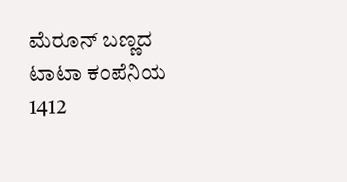ಮೆರೂನ್‌ ಬಣ್ಣದ ಟಾಟಾ ಕಂಪೆನಿಯ 1412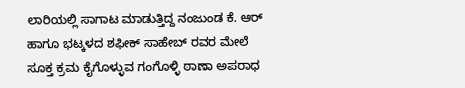ಲಾರಿಯಲ್ಲಿ ಸಾಗಾಟ ಮಾಡುತ್ತಿದ್ದ ನಂಜುಂಡ ಕೆ. ಆರ್‌ ಹಾಗೂ ಭಟ್ಕಳದ ಶಫೀಕ್‌ ಸಾಹೇಬ್‌ ರವರ ಮೇಲೆ ಸೂಕ್ತ ಕ್ರಮ ಕೈಗೊಳ್ಳುವ ಗಂಗೊಳ್ಳಿ ಠಾಣಾ ಅಪರಾಧ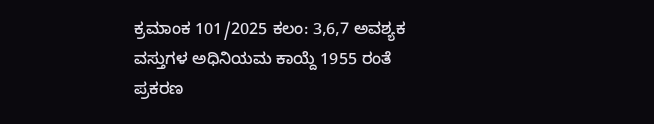ಕ್ರಮಾಂಕ 101/2025 ಕಲಂ: 3,6,7 ಅವಶ್ಯಕ ವಸ್ತುಗಳ ಅಧಿನಿಯಮ ಕಾಯ್ದೆ 1955 ರಂತೆ ಪ್ರಕರಣ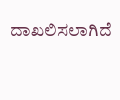ದಾಖಲಿಸಲಾಗಿದೆ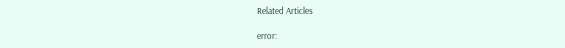Related Articles

error: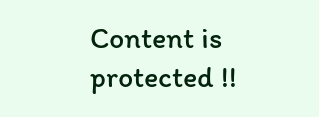Content is protected !!